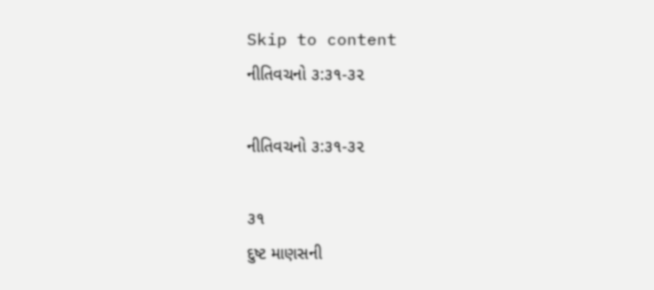Skip to content
નીતિવચનો ૩:૩૧-૩૨

નીતિવચનો ૩:૩૧-૩૨

૩૧
દુષ્ટ માણસની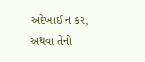અદેખાઈ ન કર, અથવા તેનો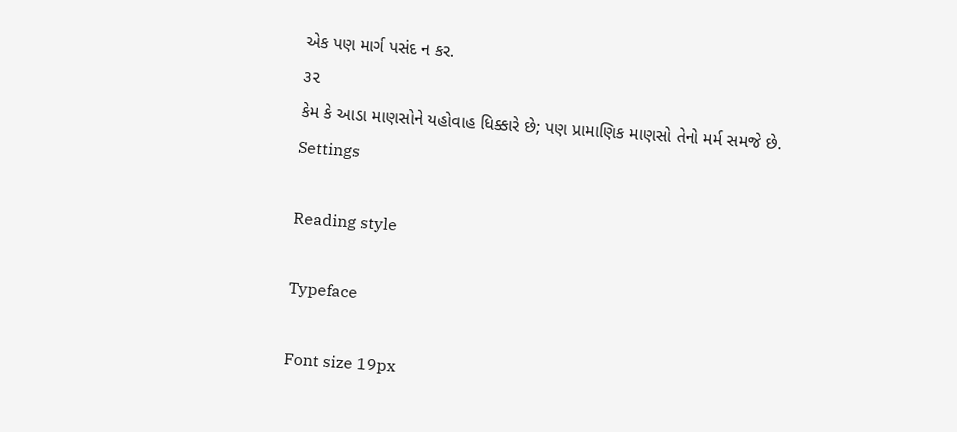એક પણ માર્ગ પસંદ ન કર.
૩૨
કેમ કે આડા માણસોને યહોવાહ ધિક્કારે છે; પણ પ્રામાણિક માણસો તેનો મર્મ સમજે છે.
Settings

Reading style

Typeface

Font size 19px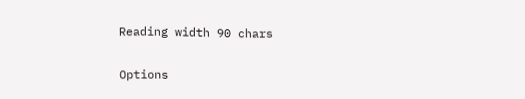Reading width 90 chars

Options